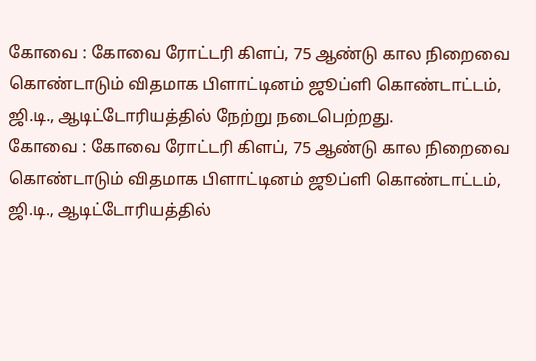கோவை : கோவை ரோட்டரி கிளப், 75 ஆண்டு கால நிறைவை கொண்டாடும் விதமாக பிளாட்டினம் ஜூப்ளி கொண்டாட்டம், ஜி.டி., ஆடிட்டோரியத்தில் நேற்று நடைபெற்றது.
கோவை : கோவை ரோட்டரி கிளப், 75 ஆண்டு கால நிறைவை கொண்டாடும் விதமாக பிளாட்டினம் ஜூப்ளி கொண்டாட்டம், ஜி.டி., ஆடிட்டோரியத்தில்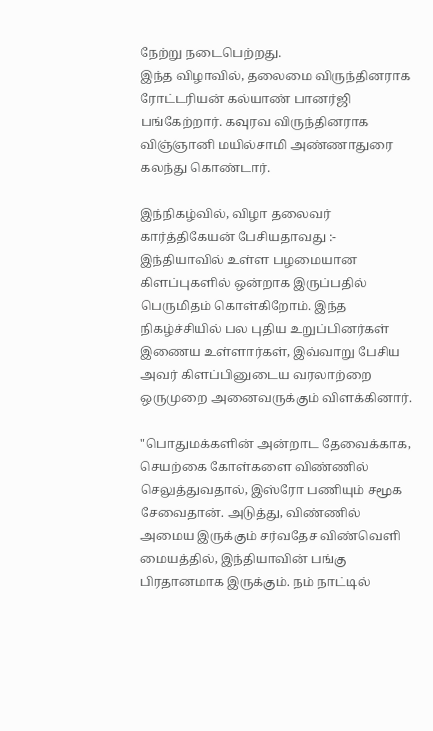நேற்று நடைபெற்றது.
இந்த விழாவில், தலைமை விருந்தினராக ரோட்டரியன் கல்யாண் பானர்ஜி பங்கேற்றார். கவுரவ விருந்தினராக விஞ்ஞானி மயில்சாமி அண்ணாதுரை கலந்து கொண்டார்.

இந்நிகழ்வில், விழா தலைவர் கார்த்திகேயன் பேசியதாவது :- இந்தியாவில் உள்ள பழமையான கிளப்புகளில் ஒன்றாக இருப்பதில் பெருமிதம் கொள்கிறோம். இந்த நிகழ்ச்சியில் பல புதிய உறுப்பினர்கள் இணைய உள்ளார்கள், இவ்வாறு பேசிய அவர் கிளப்பினுடைய வரலாற்றை ஒருமுறை அனைவருக்கும் விளக்கினார்.

"பொதுமக்களின் அன்றாட தேவைக்காக, செயற்கை கோள்களை விண்ணில் செலுத்துவதால், இஸ்ரோ பணியும் சமூக சேவைதான். அடுத்து, விண்ணில் அமைய இருக்கும் சர்வதேச விண்வெளி மையத்தில், இந்தியாவின் பங்கு பிரதானமாக இருக்கும். நம் நாட்டில்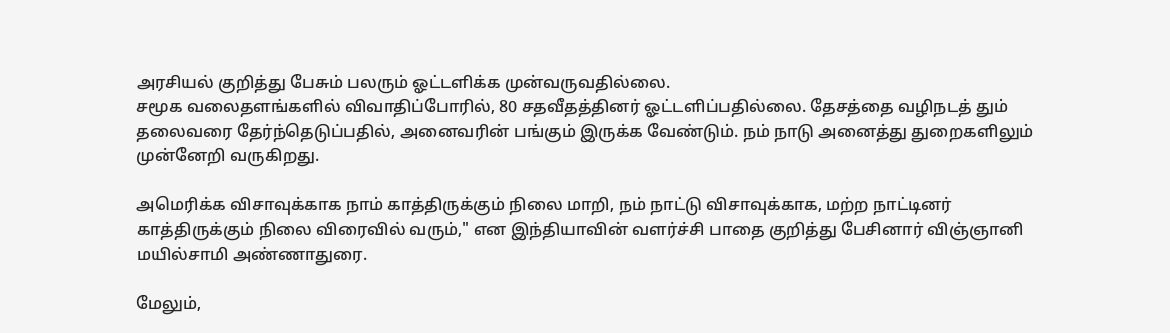அரசியல் குறித்து பேசும் பலரும் ஓட்டளிக்க முன்வருவதில்லை.
சமூக வலைதளங்களில் விவாதிப்போரில், 80 சதவீதத்தினர் ஓட்டளிப்பதில்லை. தேசத்தை வழிநடத் தும் தலைவரை தேர்ந்தெடுப்பதில், அனைவரின் பங்கும் இருக்க வேண்டும். நம் நாடு அனைத்து துறைகளிலும் முன்னேறி வருகிறது.

அமெரிக்க விசாவுக்காக நாம் காத்திருக்கும் நிலை மாறி, நம் நாட்டு விசாவுக்காக, மற்ற நாட்டினர் காத்திருக்கும் நிலை விரைவில் வரும்," என இந்தியாவின் வளர்ச்சி பாதை குறித்து பேசினார் விஞ்ஞானி மயில்சாமி அண்ணாதுரை.

மேலும்,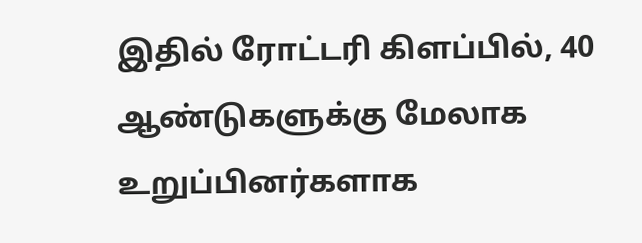இதில் ரோட்டரி கிளப்பில், 40 ஆண்டுகளுக்கு மேலாக உறுப்பினர்களாக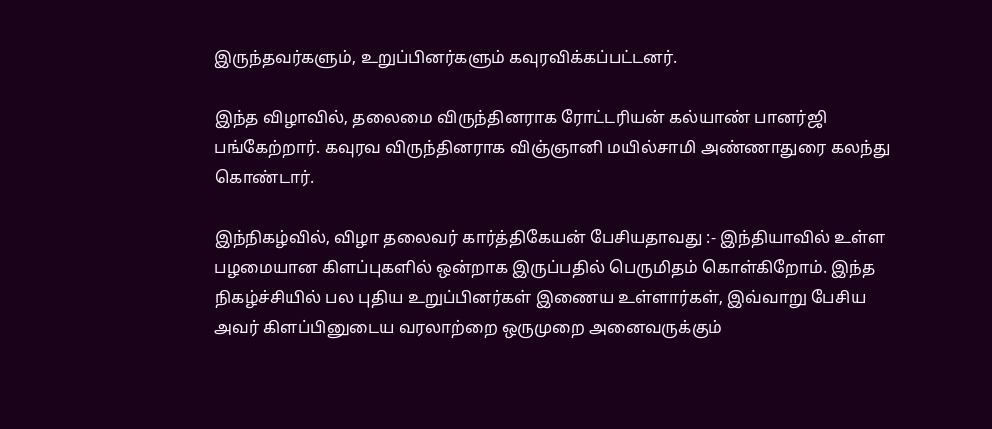இருந்தவர்களும், உறுப்பினர்களும் கவுரவிக்கப்பட்டனர்.

இந்த விழாவில், தலைமை விருந்தினராக ரோட்டரியன் கல்யாண் பானர்ஜி பங்கேற்றார். கவுரவ விருந்தினராக விஞ்ஞானி மயில்சாமி அண்ணாதுரை கலந்து கொண்டார்.

இந்நிகழ்வில், விழா தலைவர் கார்த்திகேயன் பேசியதாவது :- இந்தியாவில் உள்ள பழமையான கிளப்புகளில் ஒன்றாக இருப்பதில் பெருமிதம் கொள்கிறோம். இந்த நிகழ்ச்சியில் பல புதிய உறுப்பினர்கள் இணைய உள்ளார்கள், இவ்வாறு பேசிய அவர் கிளப்பினுடைய வரலாற்றை ஒருமுறை அனைவருக்கும்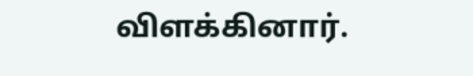விளக்கினார்.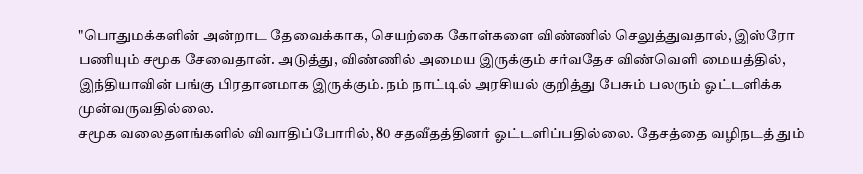"பொதுமக்களின் அன்றாட தேவைக்காக, செயற்கை கோள்களை விண்ணில் செலுத்துவதால், இஸ்ரோ பணியும் சமூக சேவைதான். அடுத்து, விண்ணில் அமைய இருக்கும் சர்வதேச விண்வெளி மையத்தில், இந்தியாவின் பங்கு பிரதானமாக இருக்கும். நம் நாட்டில் அரசியல் குறித்து பேசும் பலரும் ஓட்டளிக்க முன்வருவதில்லை.
சமூக வலைதளங்களில் விவாதிப்போரில், 80 சதவீதத்தினர் ஓட்டளிப்பதில்லை. தேசத்தை வழிநடத் தும்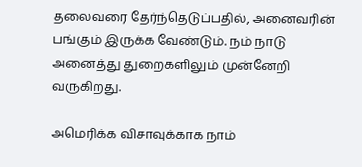தலைவரை தேர்ந்தெடுப்பதில், அனைவரின் பங்கும் இருக்க வேண்டும். நம் நாடு அனைத்து துறைகளிலும் முன்னேறி வருகிறது.

அமெரிக்க விசாவுக்காக நாம்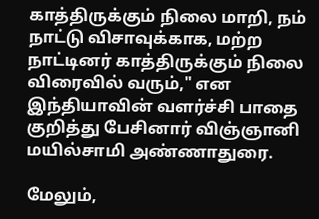காத்திருக்கும் நிலை மாறி, நம் நாட்டு விசாவுக்காக, மற்ற நாட்டினர் காத்திருக்கும் நிலை விரைவில் வரும்," என இந்தியாவின் வளர்ச்சி பாதை குறித்து பேசினார் விஞ்ஞானி மயில்சாமி அண்ணாதுரை.

மேலும்,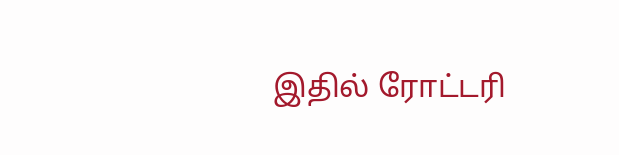இதில் ரோட்டரி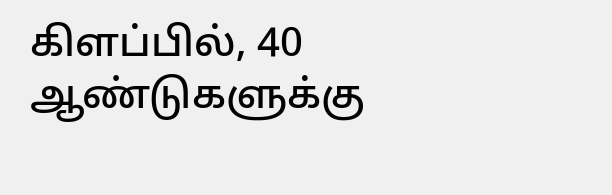கிளப்பில், 40 ஆண்டுகளுக்கு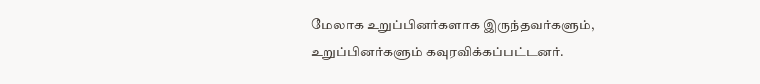மேலாக உறுப்பினர்களாக இருந்தவர்களும், உறுப்பினர்களும் கவுரவிக்கப்பட்டனர்.